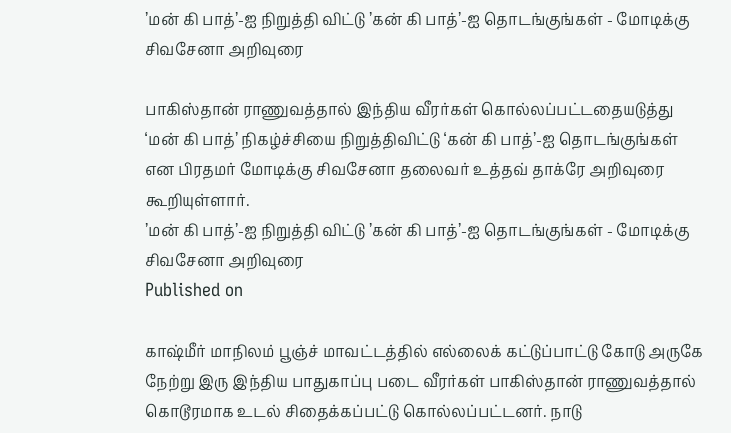’மன் கி பாத்’-ஐ நிறுத்தி விட்டு ’கன் கி பாத்’-ஐ தொடங்குங்கள் - மோடிக்கு சிவசேனா அறிவுரை

பாகிஸ்தான் ராணுவத்தால் இந்திய வீரர்கள் கொல்லப்பட்டதையடுத்து ‘மன் கி பாத்’ நிகழ்ச்சியை நிறுத்திவிட்டு ‘கன் கி பாத்’-ஐ தொடங்குங்கள் என பிரதமர் மோடிக்கு சிவசேனா தலைவர் உத்தவ் தாக்ரே அறிவுரை கூறியுள்ளார்.
’மன் கி பாத்’-ஐ நிறுத்தி விட்டு ’கன் கி பாத்’-ஐ தொடங்குங்கள் - மோடிக்கு சிவசேனா அறிவுரை
Published on

காஷ்மீர் மாநிலம் பூஞ்ச் மாவட்டத்தில் எல்லைக் கட்டுப்பாட்டு கோடு அருகே நேற்று இரு இந்திய பாதுகாப்பு படை வீரர்கள் பாகிஸ்தான் ராணுவத்தால் கொடூரமாக உடல் சிதைக்கப்பட்டு கொல்லப்பட்டனர். நாடு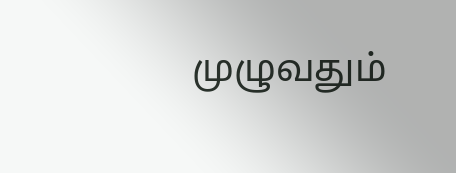முழுவதும்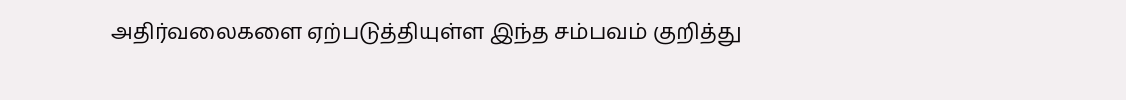அதிர்வலைகளை ஏற்படுத்தியுள்ள இந்த சம்பவம் குறித்து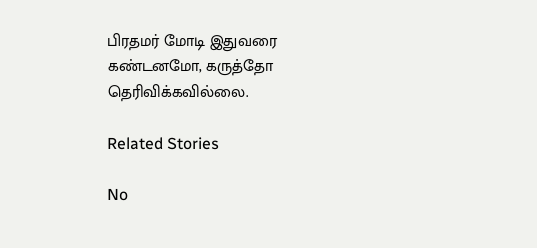பிரதமர் மோடி இதுவரை கண்டனமோ, கருத்தோ தெரிவிக்கவில்லை.

Related Stories

No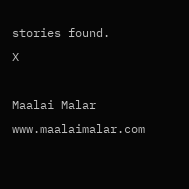stories found.
X

Maalai Malar
www.maalaimalar.com